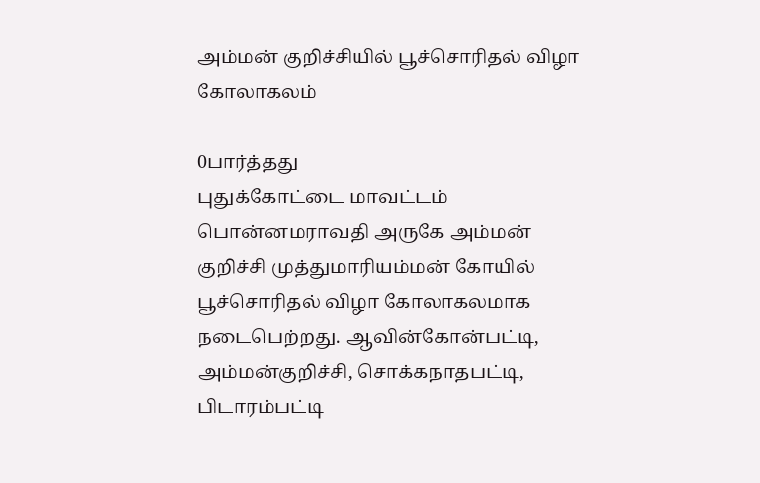அம்மன் குறிச்சியில் பூச்சொரிதல் விழா கோலாகலம்

0பார்த்தது
புதுக்கோட்டை மாவட்டம் பொன்னமராவதி அருகே அம்மன் குறிச்சி முத்துமாரியம்மன் கோயில் பூச்சொரிதல் விழா கோலாகலமாக நடைபெற்றது. ஆவின்கோன்பட்டி, அம்மன்குறிச்சி, சொக்கநாதபட்டி, பிடாரம்பட்டி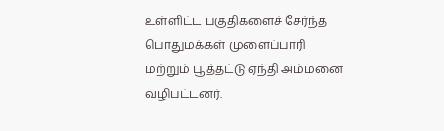உள்ளிட்ட பகுதிகளைச் சேர்ந்த பொதுமக்கள் முளைப்பாரி மற்றும் பூத்தட்டு ஏந்தி அம்மனை வழிபட்டனர்.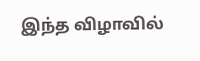இந்த விழாவில்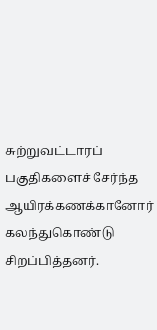சுற்றுவட்டாரப் பகுதிகளைச் சேர்ந்த ஆயிரக்கணக்கானோர் கலந்துகொண்டு சிறப்பித்தனர்.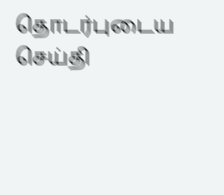தொடர்புடைய செய்தி